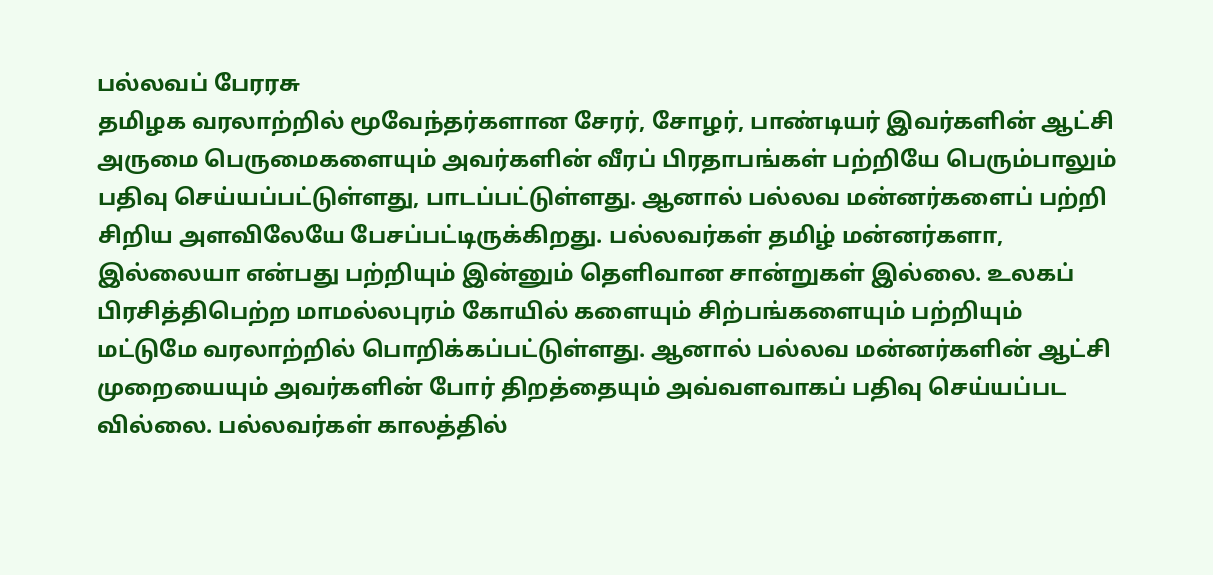பல்லவப் பேரரசு
தமிழக வரலாற்றில் மூவேந்தர்களான சேரர், சோழர், பாண்டியர் இவர்களின் ஆட்சி அருமை பெருமைகளையும் அவர்களின் வீரப் பிரதாபங்கள் பற்றியே பெரும்பாலும் பதிவு செய்யப்பட்டுள்ளது, பாடப்பட்டுள்ளது. ஆனால் பல்லவ மன்னர்களைப் பற்றி சிறிய அளவிலேயே பேசப்பட்டிருக்கிறது. பல்லவர்கள் தமிழ் மன்னர்களா, இல்லையா என்பது பற்றியும் இன்னும் தெளிவான சான்றுகள் இல்லை. உலகப் பிரசித்திபெற்ற மாமல்லபுரம் கோயில் களையும் சிற்பங்களையும் பற்றியும் மட்டுமே வரலாற்றில் பொறிக்கப்பட்டுள்ளது. ஆனால் பல்லவ மன்னர்களின் ஆட்சி முறையையும் அவர்களின் போர் திறத்தையும் அவ்வளவாகப் பதிவு செய்யப்பட வில்லை. பல்லவர்கள் காலத்தில்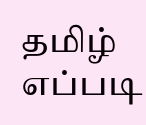தமிழ் எப்படி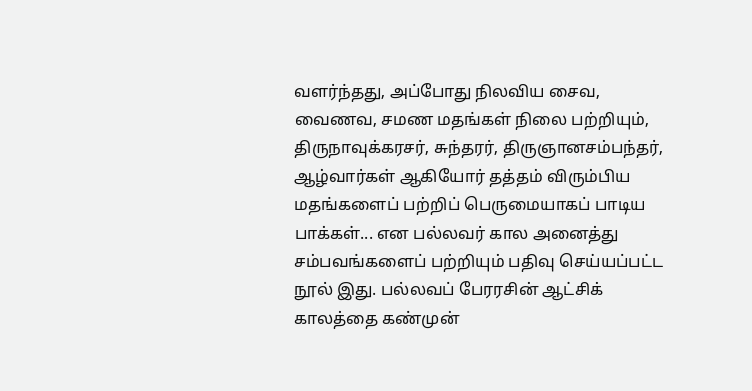வளர்ந்தது, அப்போது நிலவிய சைவ, வைணவ, சமண மதங்கள் நிலை பற்றியும், திருநாவுக்கரசர், சுந்தரர், திருஞானசம்பந்தர், ஆழ்வார்கள் ஆகியோர் தத்தம் விரும்பிய மதங்களைப் பற்றிப் பெருமையாகப் பாடிய பாக்கள்... என பல்லவர் கால அனைத்து சம்பவங்களைப் பற்றியும் பதிவு செய்யப்பட்ட நூல் இது. பல்லவப் பேரரசின் ஆட்சிக் காலத்தை கண்முன்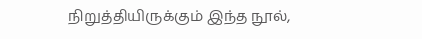நிறுத்தியிருக்கும் இந்த நூல்,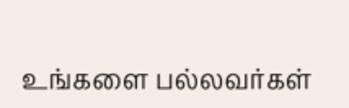உங்களை பல்லவர்கள்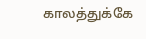காலத்துக்கே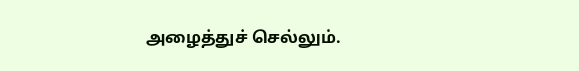அழைத்துச் செல்லும்.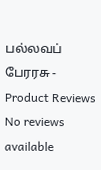பல்லவப் பேரரசு - Product Reviews
No reviews available